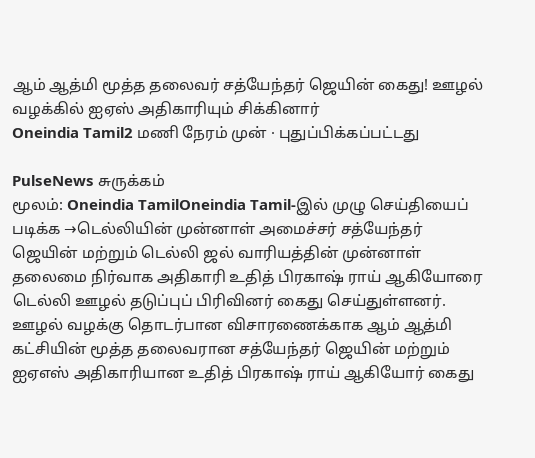ஆம் ஆத்மி மூத்த தலைவர் சத்யேந்தர் ஜெயின் கைது! ஊழல் வழக்கில் ஐஏஸ் அதிகாரியும் சிக்கினார்
Oneindia Tamil2 மணி நேரம் முன் · புதுப்பிக்கப்பட்டது

PulseNews சுருக்கம்
மூலம்: Oneindia TamilOneindia Tamil-இல் முழு செய்தியைப் படிக்க →டெல்லியின் முன்னாள் அமைச்சர் சத்யேந்தர் ஜெயின் மற்றும் டெல்லி ஜல் வாரியத்தின் முன்னாள் தலைமை நிர்வாக அதிகாரி உதித் பிரகாஷ் ராய் ஆகியோரை டெல்லி ஊழல் தடுப்புப் பிரிவினர் கைது செய்துள்ளனர்.
ஊழல் வழக்கு தொடர்பான விசாரணைக்காக ஆம் ஆத்மி கட்சியின் மூத்த தலைவரான சத்யேந்தர் ஜெயின் மற்றும் ஐஏஎஸ் அதிகாரியான உதித் பிரகாஷ் ராய் ஆகியோர் கைது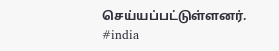செய்யப்பட்டுள்ளனர்.
#india